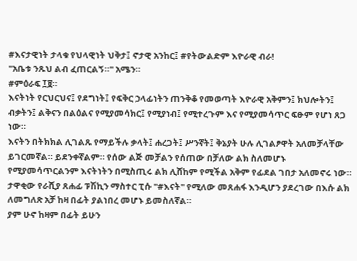#እናታዊነት ታላቁ የህላዊነት ህቅታ፤ ኖታዊ አንከር፤ #የትውልድም እዮራዊ ብራ!
"አቤቱ ንጹህ ልብ ፈጠርልኝ።" አሜን።
#ምዕራፍ ፲፱።
እናትነት የርህርህና፤ የደግነት፤ የፍቅር ኃላፊነትን ጠንቅቆ የመወጣት እዮራዊ አቅምን፤ ክህሎትን፤ ብቃትን፤ ልቅናን በልዕልና የሚያመሳክር፤ የሚያነብ፤ የሚተረጉም እና የሚያመሳጥር ፍፁም የሆነ ጸጋ ነው።
እናትን በትክክል ሊገልጹ የማይችሉ ቃላት፤ ሐረጋት፤ ሥንኛት፤ ቅኔያት ሁሉ ሊገልፆዋት አለመቻላቸው ይገርመኛል። ይደንቀኛልም። የሰው ልጅ መቻልን የሰጠው በቻለው ልክ ስለመሆኑ የሚያመሳጥርልንም እናትነትን በሚስጢሩ ልክ ሊሸከም የሚችል አቅም የፊደል ገበታ አለመኖሩ ነው። ታዋቂው የራሺያ ጸሐፊ ፑሽኪን ማስተር ፒሱ "#እናት" የሚለው መጸሐፋ እንዲሆን ያደረገው በእሱ ልክ ለመግለጽ አቻ ከዛ በፊት ያልነበረ መሆኑ ይመስለኛል።
ያም ሁኖ ከዛም በፊት ይሁን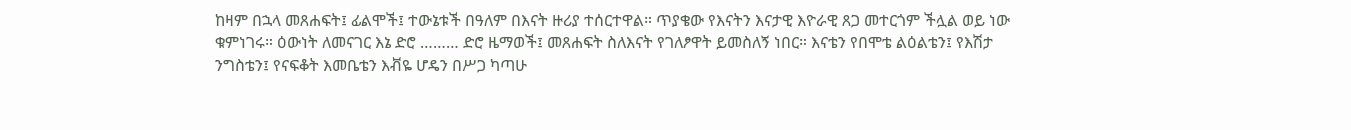ከዛም በኋላ መጸሐፍት፤ ፊልሞች፤ ተውኔቱች በዓለም በእናት ዙሪያ ተሰርተዋል። ጥያቄው የእናትን እናታዊ እዮራዊ ጸጋ መተርጎም ችሏል ወይ ነው ቁምነገሩ። ዕውነት ለመናገር እኔ ድሮ ……… ድሮ ዜማወች፤ መጸሐፍት ስለእናት የገለፆዋት ይመስለኝ ነበር። እናቴን የበሞቴ ልዕልቴን፤ የእሽታ ንግስቴን፤ የናፍቆት እመቤቴን እቭዬ ሆዴን በሥጋ ካጣሁ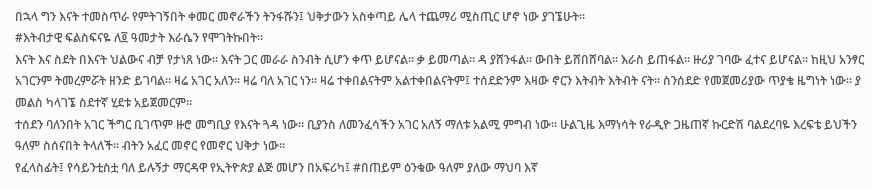በኋላ ግን እናት ተመስጥራ የምትገኝበት ቀመር መኖራችን ትንፋሹን፤ ህቅታውን አስቀጣይ ሌላ ተጨማሪ ሚስጢር ሆኖ ነው ያገኜሁት።
#እትብታዊ ፍልስፍናዬ ለ፬ ዓመታት እራሴን የሞገትኩበት።
እናት እና ስደት በእናት ህልውና ብቻ የታነጸ ነው። እናት ጋር መራራ ስንብት ሲሆን ቀጥ ይሆናል። ቃ ይመጣል። ዳ ያሸንፋል። ውበት ይሸበሸባል። እራስ ይጠፋል። ዙሪያ ገባው ፈተና ይሆናል። ከዚህ አንፃር አገርንም ትመረምሯት ዘንድ ይገባል። ዛሬ አገር አለን። ዛሬ ባለ አገር ነን። ዛሬ ተቀበልናትም አልተቀበልናትም፤ ተሰደድንም እዛው ኖርን እትብት እትብት ናት። ስንሰደድ የመጀመሪያው ጥያቄ ዜግነት ነው። ያ መልስ ካላገኜ ስደተኛ ሂደቱ አይጀመርም።
ተሰደን ባለንበት አገር ችግር ቢገጥም ዙሮ መግቢያ የእናት ጓዳ ነው። ቢያንስ ለመንፈሳችን አገር አለኝ ማለቱ አልሚ ምግብ ነው። ሁልጊዜ እማነሳት የራዲዮ ጋዜጠኛ ኩርድሽ ባልደረባዬ እረፍቴ ይህችን ዓለም ስሰናበት ትላለች። ብትን አፈር መኖር የመኖር ህቅታ ነው።
የፈላስፊት፤ የሳይንቲስቷ ባለ ይሉኝታ ማርዳዋ የኢትዮጵያ ልጅ መሆን በአፍሪካ፤ #በጠይም ዕንቁው ዓለም ያለው ማህባ እኛ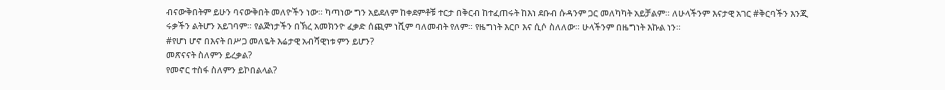ብናውቅበትም ይሁን ባናውቅበት መለዮችን ነው። ካጣነው ግን አይደለም ከቀደምቶቹ ተርታ በቅርብ ከተፈጠሩት ከእነ ደቡብ ሱዳንም ጋር መለካካት አይቻልም። ለሁላችንም እናታዊ አገር #ቅርባችን እንጂ ሩቃችን ልትሆን አይገባም። የልጅነታችን በኽረ አመክንዮ ፈቃድ ሰጪም ነሺም ባለመብት የለም። የዜግነት እርቦ እና ሲሶ ስለለው። ሁላችንም በዜግነት እኩል ነን።
#የሆነ ሆኖ በእናት በሥጋ መለዬት እሬታዊ አብሻዊነቱ ምን ይሆን?
መጽናናት ስለምን ይረቃል?
የመኖር ተስፋ ስለምን ይኮበልላል?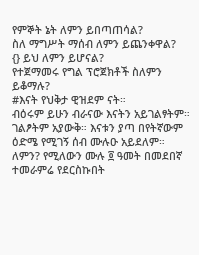የምኞት ኔት ለምን ይበጣጠሳል?
ስለ ማግሥት ማሰብ ለምን ይጨንቀዋል?
{} ይህ ለምን ይሆናል?
የተጀማመሩ የግል ፕሮጀክቶች ስለምን ይቆማሉ?
#እናት የህቅታ ዊዝደም ናት።
ብዕሩም ይሁን ብራናው እናትን አይገልፃትም። ገልፆትም አያውቅ። እናቱን ያጣ በየትኛውም ዕድሜ የሚገኝ ሰብ ሙሉዑ አይደለም። ለምን? የሚለውን ሙሉ ፬ ዓመት በመደበኛ ተመራምሬ የደርስኩበት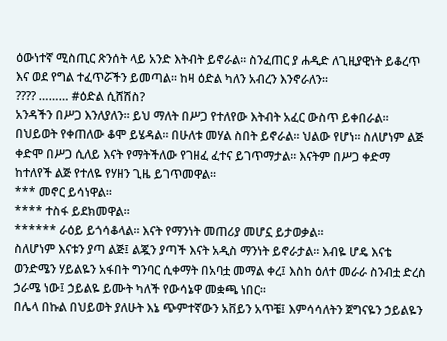ዕውነተኛ ሚስጢር ጽንሰት ላይ አንድ እትብት ይኖራል። ስንፈጠር ያ ሐዲድ ለጊዚያዊነት ይቆረጥ እና ወደ የግል ተፈጥሯችን ይመጣል። ከዛ ዕድል ካለን አብረን እንኖራለን።
???? ……… #ዕድል ሲሸሽስ?
አንዳችን በሥጋ እንለያለን። ይህ ማለት በሥጋ የተለየው እትብት አፈር ውስጥ ይቀበራል። በህይወት የቀጠለው ቆሞ ይሄዳል። በሁለቱ መሃል ስበት ይኖራል። ህልው የሆነ። ስለሆነም ልጅ ቀድሞ በሥጋ ሲለይ እናት የማትችለው የገዘፈ ፈተና ይገጥማታል። እናትም በሥጋ ቀድማ ከተለየች ልጅ የተለዬ የሃዘን ጊዜ ይገጥመዋል።
*** መኖር ይሳነዋል።
**** ተስፋ ይደክመዋል።
****** ራዕይ ይጎሳቆላል። እናት የማንነት መጠሪያ መሆኗ ይታወቃል።
ስለሆነም እናቱን ያጣ ልጅ፤ ልጇን ያጣች እናት አዲስ ማንነት ይኖራታል። እብዬ ሆዴ እናቴ ወንድሜን ሃይልዬን አፋበት ግንባር ሲቀማት በአባቷ መማል ቀረ፤ እስከ ዕለተ መራራ ስንብቷ ድረስ ኃራሜ ነው፤ ኃይልዬ ይሙት ካለች የውሳኔዋ መቋጫ ነበር።
በሌላ በኩል በህይወት ያለሁት እኔ ጭምተኛውን አቨይን አጥቼ፤ እምሳሳለትን ጀግናዬን ኃይልዬን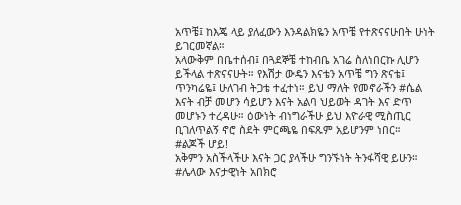አጥቼ፤ ከእጄ ላይ ያለፈውን እንዳልክዬን አጥቼ የተጽናናሁበት ሁነት ይገርመኛል።
አላውቅም በቤተሰብ፤ በጓደኞቼ ተከብቤ አገሬ ስለነበርኩ ሊሆን ይችላል ተጽናናሁት። የእሽታ ውዴን እናቴን አጥቼ ግን ጽናቴ፤ ጥንካሬዬ፤ ሁለገብ ትጋቴ ተፈተነ። ይህ ማለት የመኖራችን #ሴል እናት ብቻ መሆን ሳይሆን እናት አልባ ህይወት ዳገት እና ድጥ መሆኑን ተረዳሁ። ዕውነት ብነግራችሁ ይህ እዮራዊ ሚስጢር ቢገለጥልኝ ኖሮ ስደት ምርጫዬ በፍጹም አይሆንም ነበር።
#ልጆች ሆይ!
አቅምን አስችላችሁ እናት ጋር ያላችሁ ግንኙነት ትንፋሻዊ ይሁን።
#ሌላው እናታዊነት አበክሮ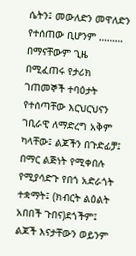ሴትን፤ መውለድን መዋለድን የተሰጠው ቢሆንም ………
በማናቸውም ጊዜ በሚፈጠሩ የታሪክ ገጠመኞች ተባዕታት የተሰጣቸው እርህርህናን ገቢራዊ ለማድረግ አቅም ካላቸው፤ ልጆችን በጉድፊቻ፤ በማር ልጅነት የሚቀበሉ የሚያሳድጉ የበጎ አድራጎት ተቋማት፤ (ክብርት ልዕልት አበበች ጉበና)ደጎችም፤ ልጆች እናታቸውን ወይንም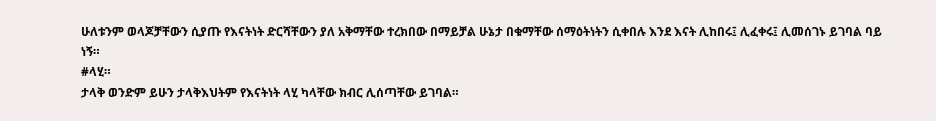ሁለቱንም ወላጆቻቸውን ሲያጡ የእናትነት ድርሻቸውን ያለ አቅማቸው ተረክበው በማይቻል ሁኔታ በቁማቸው ሰማዕትነትን ሲቀበሉ እንደ እናት ሊከበሩ፤ ሊፈቀሩ፤ ሊመሰገኑ ይገባል ባይ ነኝ።
#ላሂ።
ታላቅ ወንድም ይሁን ታላቅእህትም የእናትነት ላሂ ካላቸው ክብር ሊሰጣቸው ይገባል።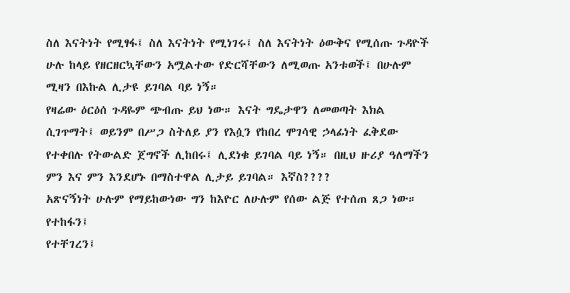ስለ እናትነት የሚፃፋ፤ ስለ እናትነት የሚነገሩ፤ ስለ እናትነት ዕውቅና የሚሰጡ ጉዳዮች ሁሉ ከላይ የዘርዘርኳቸውን አሟልተው የድርሻቸውን ለሚወጡ አንቱወች፤ በሁሉም ሚዛን በእኩል ሊታዩ ይገባል ባይ ነኝ።
የዛሬው ዕርዕሰ ጉዳዬም ጭብጡ ይህ ነው። እናት ግዴታዋን ለመወጣት እክል ሲገጥማት፤ ወይንም በሥጋ ስትለይ ያን የእሷን የከበረ ሞገሳዊ ኃላፊነት ፈቅደው የተቀበሉ የትውልድ ጀግኖች ሊከበሩ፤ ሊደነቁ ይገባል ባይ ነኝ። በዚህ ዙሪያ ዓለማችን ምን እና ምን እንደሆኑ በማስተዋል ሊታይ ይገባል። እኛስ????
አጽናኝነት ሁሉም የማይከውነው ግን ከእዮር ለሁሉም የሰው ልጅ የተሰጠ ጸጋ ነው።
የተከፋን፤
የተቸገረን፤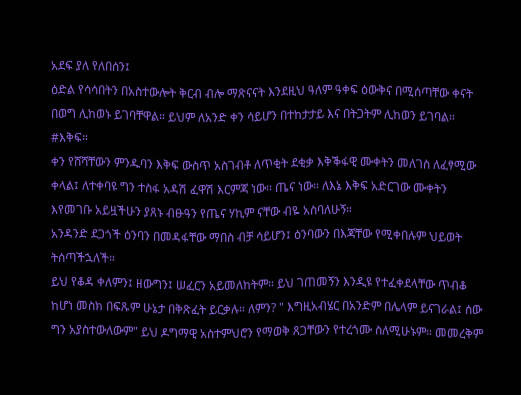አደፍ ያለ የለበሰን፤
ዕድል የሳሳበትን በአስተውሎት ቅርብ ብሎ ማጽናናት እንደዚህ ዓለም ዓቀፍ ዕውቅና በሚሰጣቸው ቀናት በወግ ሊከወኑ ይገባቸዋል። ይህም ለአንድ ቀን ሳይሆን በተከታታይ እና በትጋትም ሊከወን ይገባል።
#እቅፍ።
ቀን የሸሻቸውን ምንዱባን እቅፍ ውስጥ አስገብቶ ለጥቂት ደቂቃ እቅቕፋዊ ሙቀትን መለገስ ለፈፃሚው ቀላል፤ ለተቀባዩ ግን ተስፋ አዳሽ ፈዋሽ እርምጃ ነው። ጤና ነው። ለእኔ እቅፍ አድርገው ሙቀትን እየመገቡ አይዟችሁን ያጸኑ ብፁዓን የጤና ሃኪም ናቸው ብዬ አስባለሁኝ።
አንዳንድ ደጋጎች ዕንባን በመዳፋቸው ማበስ ብቻ ሳይሆን፤ ዕንባውን በእጃቸው የሚቀበሉም ህይወት ትሰጣችኋለች።
ይህ የቆዳ ቀለምን፤ ዘውግን፤ ሠፈርን አይመለከትም። ይህ ገጠመኝን እንዲዩ የተፈቀደላቸው ጥብቆ ከሆነ መስክ በፍጹም ሁኔታ በቅጽፈት ይርቃሉ። ለምን? " እግዚአብሄር በአንድም በሌላም ይናገራል፤ ሰው ግን አያስተውለውም" ይህ ዶግማዊ አስተምህሮን የማወቅ ጸጋቸውን የተረጎሙ ስለሚሁኑም። መመረቅም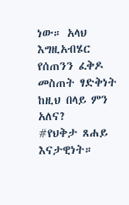ነው። አላህ እግዚአብሄር የሰጠንን ፈቅዶ መስጠት ፃድቅነት ከዚህ በላይ ምን አለና?
#የህቅታ ጸሐይ እናታዊነት።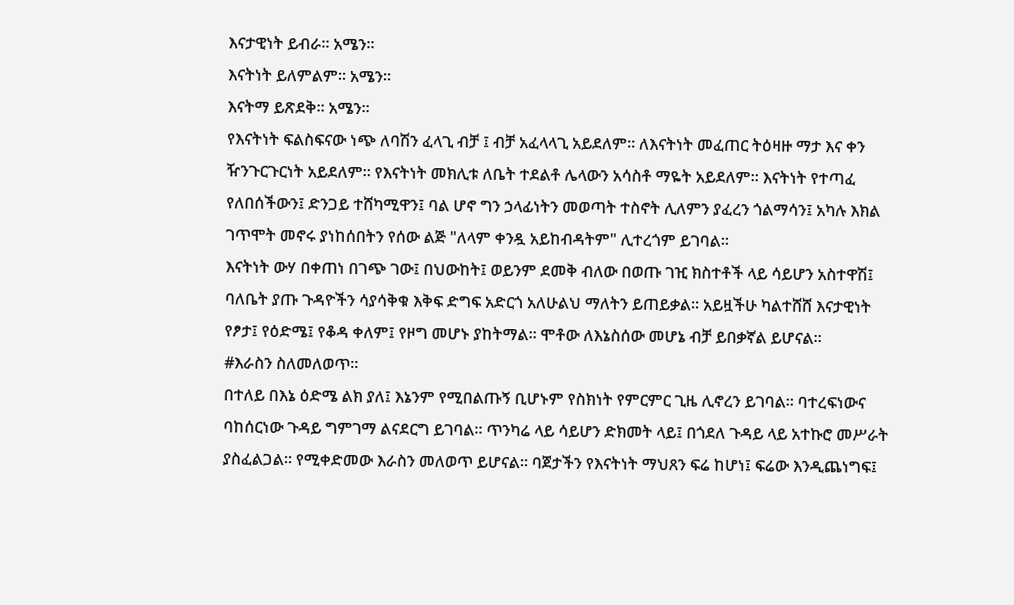እናታዊነት ይብራ። አሜን።
እናትነት ይለምልም። አሜን።
እናትማ ይጽደቅ። አሜን።
የእናትነት ፍልስፍናው ነጭ ለባሽን ፈላጊ ብቻ ፤ ብቻ አፈላላጊ አይደለም። ለእናትነት መፈጠር ትዕዛዙ ማታ እና ቀን ዥንጉርጉርነት አይደለም። የእናትነት መክሊቱ ለቤት ተደልቶ ሌላውን አሳስቶ ማዬት አይደለም። እናትነት የተጣፈ የለበሰችውን፤ ድንጋይ ተሸካሚዋን፤ ባል ሆኖ ግን ኃላፊነትን መወጣት ተስኖት ሊለምን ያፈረን ጎልማሳን፤ አካሉ እክል ገጥሞት መኖሩ ያነከሰበትን የሰው ልጅ "ለላም ቀንዷ አይከብዳትም" ሊተረጎም ይገባል።
እናትነት ውሃ በቀጠነ በገጭ ገው፤ በህውከት፤ ወይንም ደመቅ ብለው በወጡ ገዢ ክስተቶች ላይ ሳይሆን አስተዋሽ፤ ባለቤት ያጡ ጉዳዮችን ሳያሳቅቁ እቅፍ ድግፍ አድርጎ አለሁልህ ማለትን ይጠይቃል። አይዟችሁ ካልተሸሸ እናታዊነት የፆታ፤ የዕድሜ፤ የቆዳ ቀለም፤ የዞግ መሆኑ ያከትማል። ሞቶው ለእኔስሰው መሆኔ ብቻ ይበቃኛል ይሆናል።
#እራስን ስለመለወጥ።
በተለይ በእኔ ዕድሜ ልክ ያለ፤ እኔንም የሚበልጡኝ ቢሆኑም የስክነት የምርምር ጊዜ ሊኖረን ይገባል። ባተረፍነውና ባከሰርነው ጉዳይ ግምገማ ልናደርግ ይገባል። ጥንካሬ ላይ ሳይሆን ድክመት ላይ፤ በጎደለ ጉዳይ ላይ አተኩሮ መሥራት ያስፈልጋል። የሚቀድመው እራስን መለወጥ ይሆናል። ባጀታችን የእናትነት ማህጸን ፍሬ ከሆነ፤ ፍሬው እንዲጨነግፍ፤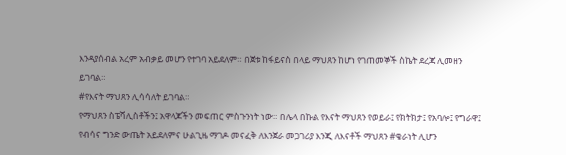እንዳያሰብል አረም አብቃይ መሆን የተገባ አይደለም። በጀቱ ከፋይናስ በላይ ማህጸን ከሆነ የገጠመኞች ስኬት ደረጃ ሊመዘን ይገባል።
#የእናት ማህጸን ሊሳሳለት ይገባል።
የማህጸን ስፔሻሊስቶችን፤ አዋላጆችን መፍጠር ምስጉንነት ነው። በሌላ በኩል የእናት ማህጸን የወይራ፤ የክትክታ፤ የአባሎ፤ የግራዋ፤ የብሳና ግንድ ውጤት አይደለምና ሁልጊዜ ማገዶ መናፈቅ ለእንጀራ መጋገሪያ እንጂ ለእናቶች ማህጸን #ቄራነት ሊሆን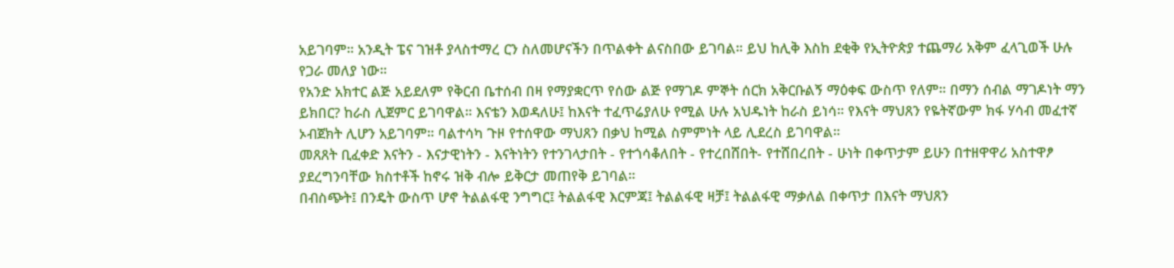አይገባም። አንዲት ፔና ገዝቶ ያላስተማረ ርን ስለመሆናችን በጥልቀት ልናስበው ይገባል። ይህ ከሊቅ እስከ ደቂቅ የኢትዮጵያ ተጨማሪ አቅም ፈላጊወች ሁሉ የጋራ መለያ ነው።
የአንድ አክተር ልጅ አይደለም የቅርብ ቤተሰብ በዛ የማያቋርጥ የሰው ልጅ የማገዶ ምኞት ሰርክ አቅርቡልኝ ማዕቀፍ ውስጥ የለም። በማን ሰብል ማገዶነት ማን ይክበር? ከራስ ሊጀምር ይገባዋል። እናቴን እወዳለሁ፤ ከእናት ተፈጥሬያለሁ የሚል ሁሉ አህዱነት ከራስ ይነሳ። የእናት ማህጸን የዬትኛውም ክፋ ሃሳብ መፈተኛ ኦብጀክት ሊሆን አይገባም። ባልተሳካ ጉዞ የተሰዋው ማህጸን በቃህ ከሚል ስምምነት ላይ ሊደረስ ይገባዋል።
መጸጸት ቢፈቀድ እናትን - እናታዊነትን - እናትነትን የተንገላታበት - የተጎሳቆለበት - የተረበሸበት- የተሸበረበት - ሁነት በቀጥታም ይሁን በተዘዋዋሪ አስተዋፆ ያደረግንባቸው ክስተቶች ከኖሩ ዝቅ ብሎ ይቅርታ መጠየቅ ይገባል።
በብስጭት፤ በንዴት ውስጥ ሆኖ ትልልፋዊ ንግግር፤ ትልልፋዊ እርምጃ፤ ትልልፋዊ ዛቻ፤ ትልልፋዊ ማቃለል በቀጥታ በእናት ማህጸን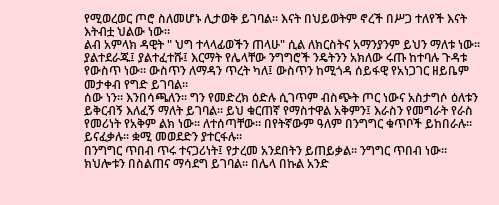የሚወረወር ጦሮ ስለመሆኑ ሊታወቅ ይገባል። እናት በህይወትም ኖረች በሥጋ ተለየች እናት እትብቷ ህልው ነው።
ልብ አምላክ ዳዊት " ህግ ተላላፊወችን ጠላሁ" ሲል ለክርስትና አማንያንም ይህን ማለቱ ነው። ያልተደራጁ፤ ያልተፈተሹ፤ እርማት የሌላቸው ንግግሮች ንዴትንን አክለው ሩጡ ከተባሉ ጉዳቱ የውስጥ ነው። ውስጥን ለማዳን ጥረት ካለ፤ ውስጥን ከሚጎዳ ሰይፋዊ የአነጋገር ዘይቤም መታቀብ የግድ ይገባል።
ሰው ነን። እንበሳጫለን። ግን የመድረክ ዕድሉ ሲገጥም ብስጭት ጦር ነውና አስታግሶ ዕለቱን ይቅርብኝ እለፈኝ ማለት ይገባል። ይህ ቁርጠኛ የማስተዋል አቅምን፤ እራስን የመግራት የራስ የመሪነት የአቅም ልክ ነው። ለተሰጣቸው። በየትኛውም ዓለም በንግግር ቁጥቦች ይከበራሉ። ይናፈቃሉ። ቋሚ መወደድን ያተርፋሉ።
በንግግር ጥበብ ጥሩ ተናጋሪነት፤ የታረመ አንደበትን ይጠይቃል። ንግግር ጥበብ ነው። ክህሎቱን በስልጠና ማሳደግ ይገባል። በሌላ በኩል አንድ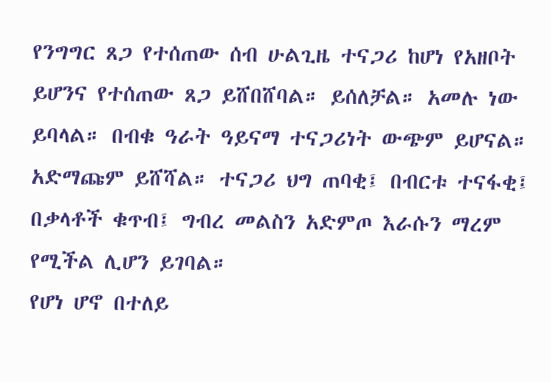የንግግር ጸጋ የተሰጠው ሰብ ሁልጊዜ ተናጋሪ ከሆነ የአዘቦት ይሆንና የተሰጠው ጸጋ ይሸበሸባል። ይሰለቻል። አመሉ ነው ይባላል። በብቁ ዓራት ዓይናማ ተናጋሪነት ውጭም ይሆናል። አድማጩም ይሸሻል። ተናጋሪ ህግ ጠባቂ፤ በብርቱ ተናፋቂ፤ በቃላቶች ቁጥብ፤ ግብረ መልስን አድምጦ እራሱን ማረም የሚችል ሊሆን ይገባል።
የሆነ ሆኖ በተለይ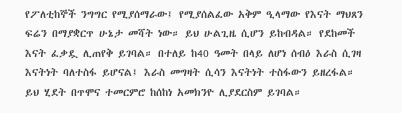የፖለቲከኞች ንግግር የሚያሰማራው፤ የሚያሰልፈው አቅም ዒላማው የእናት ማህጸን ፍሬን በማያቋርጥ ሁኔታ መሻት ነው። ይህ ሁልጊዜ ሲሆን ይከብዳል። የደከመች እናት ፈቃዷ ሊጠየቅ ይገባል። በተለይ ከ40 ዓመት በላይ ለሆነ ሰብዕ እራስ ሲገዛ እናትነት ባለተስፋ ይሆናል፤ እራስ መግዛት ሲሳን እናትነት ተስፋውን ይዘረፋል። ይህ ሂደት በጥሞና ተመርምሮ ከሰከነ አመክንዮ ሊያደርስም ይገባል።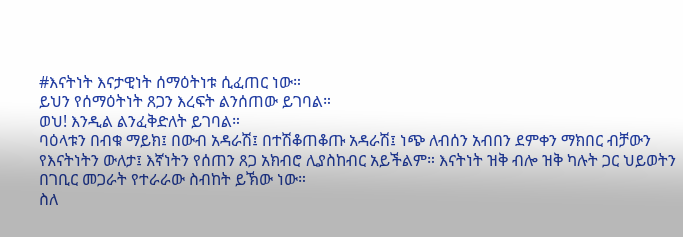#እናትነት እናታዊነት ሰማዕትነቱ ሲፈጠር ነው።
ይህን የሰማዕትነት ጸጋን እረፍት ልንሰጠው ይገባል።
ወህ! እንዲል ልንፈቅድለት ይገባል።
ባዕላቱን በብቁ ማይክ፤ በውብ አዳራሽ፤ በተሽቆጠቆጡ አዳራሽ፤ ነጭ ለብሰን አብበን ደምቀን ማክበር ብቻውን የእናትነትን ውለታ፤ እኛነትን የሰጠን ጸጋ አክብሮ ሊያስከብር አይችልም። እናትነት ዝቅ ብሎ ዝቅ ካሉት ጋር ህይወትን በገቢር መጋራት የተራራው ስብከት ይኽው ነው።
ስለ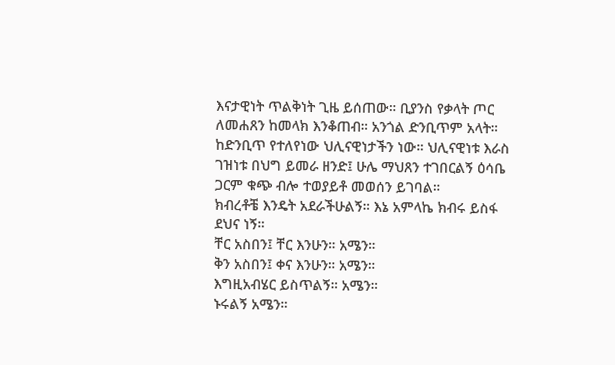እናታዊነት ጥልቅነት ጊዜ ይሰጠው። ቢያንስ የቃላት ጦር ለመሐጸን ከመላክ እንቆጠብ። አንጎል ድንቢጥም አላት። ከድንቢጥ የተለየነው ህሊናዊነታችን ነው። ህሊናዊነቱ እራስ ገዝነቱ በህግ ይመራ ዘንድ፤ ሁሌ ማህጸን ተገበርልኝ ዕሳቤ ጋርም ቁጭ ብሎ ተወያይቶ መወሰን ይገባል።
ክብረቶቼ እንዴት አደራችሁልኝ። እኔ አምላኬ ክብሩ ይስፋ ደህና ነኝ።
ቸር አስበን፤ ቸር እንሁን። አሜን።
ቅን አስበን፤ ቀና እንሁን። አሜን።
እግዚአብሄር ይስጥልኝ። አሜን።
ኑሩልኝ አሜን።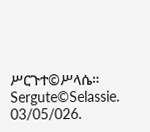ሥርጉተ©ሥላሴ።
Sergute©Selassie.
03/05/026.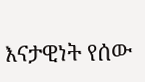እናታዊነት የሰው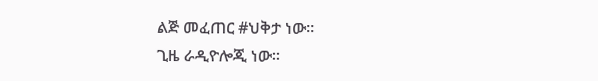ልጅ መፈጠር #ህቅታ ነው።
ጊዜ ራዲዮሎጂ ነው።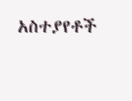አስተያየቶች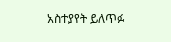አስተያየት ይለጥፉ